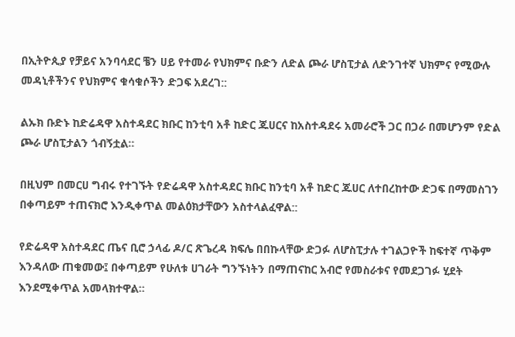በኢትዮጲያ የቻይና አንባሳደር ቼን ሀይ የተመራ የህክምና ቡድን ለድል ጮራ ሆስፒታል ለድንገተኛ ህክምና የሚውሉ መዳኒቶችንና የህክምና ቁሳቁሶችን ድጋፍ አደረገ::

ልኡክ ቡድኑ ከድሬዳዋ አስተዳደር ክቡር ከንቲባ አቶ ከድር ጁሀርና ከአስተዳደሩ አመራሮች ጋር በጋራ በመሆንም የድል ጮራ ሆስፒታልን ጎብኝቷል።

በዚህም በመርሀ ግብሩ የተገኙት የድሬዳዋ አስተዳደር ክቡር ከንቲባ አቶ ከድር ጁሀር ለተበረከተው ድጋፍ በማመስገን በቀጣይም ተጠናክሮ እንዲቀጥል መልዕክታቸውን አስተላልፈዋል::

የድሬዳዋ አስተዳደር ጤና ቢሮ ኃላፊ ዶ/ር ጽጌረዳ ክፍሌ በበኩላቸው ድጋፉ ለሆስፒታሉ ተገልጋዮች ከፍተኛ ጥቅም እንዳለው ጠቁመው፤ በቀጣይም የሁለቱ ሀገራት ግንኙነትን በማጠናከር አብሮ የመስራቱና የመደጋገፉ ሂደት እንደሚቀጥል አመላክተዋል።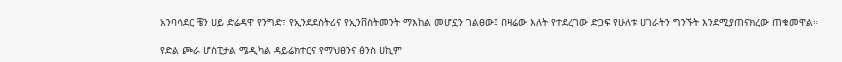አንባሳደር ቼን ሀይ ድሬዳዋ የንግድ፣ የኢንደደስትሪና የኢንቨስትመንት ማእከል መሆኗን ገልፀው፤ በዛሬው እለት የተደረገው ድጋፍ የሁለቱ ሀገራትን ግንኙት እንደሚያጠናክረው ጠቁመዋል።

የድል ጮራ ሆስፒታል ሜዲካል ዳይሬክተርና የማህፀንና ፅንስ ሀኪም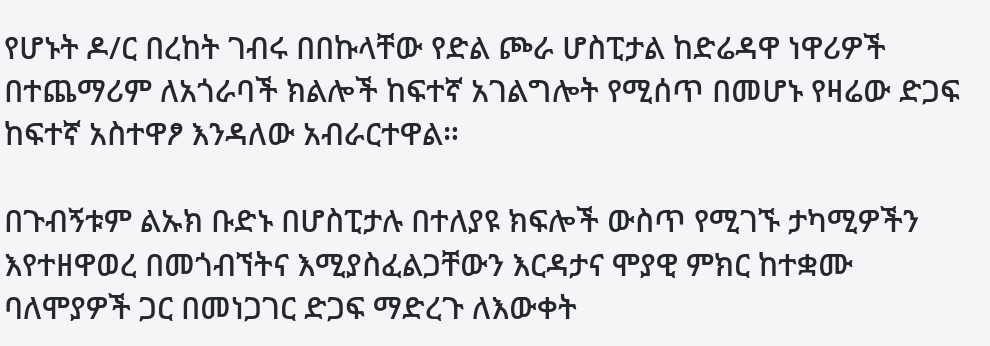የሆኑት ዶ/ር በረከት ገብሩ በበኩላቸው የድል ጮራ ሆስፒታል ከድሬዳዋ ነዋሪዎች በተጨማሪም ለአጎራባች ክልሎች ከፍተኛ አገልግሎት የሚሰጥ በመሆኑ የዛሬው ድጋፍ ከፍተኛ አስተዋፆ እንዳለው አብራርተዋል።

በጉብኝቱም ልኡክ ቡድኑ በሆስፒታሉ በተለያዩ ክፍሎች ውስጥ የሚገኙ ታካሚዎችን እየተዘዋወረ በመጎብኘትና እሚያስፈልጋቸውን እርዳታና ሞያዊ ምክር ከተቋሙ ባለሞያዎች ጋር በመነጋገር ድጋፍ ማድረጉ ለእውቀት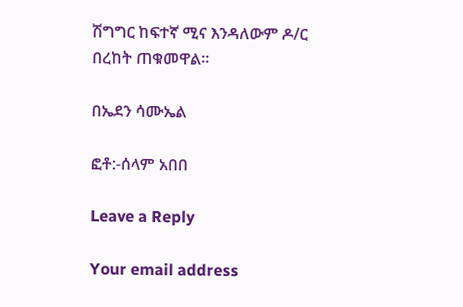ሽግግር ከፍተኛ ሚና እንዳለውም ዶ/ር በረከት ጠቁመዋል።

በኤደን ሳሙኤል

ፎቶ:-ሰላም አበበ

Leave a Reply

Your email address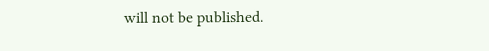will not be published.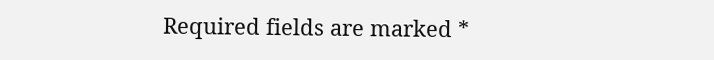Required fields are marked *